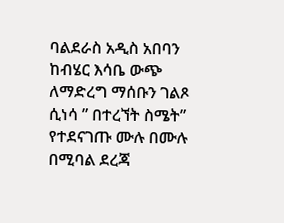ባልደራስ አዲስ አበባን ከብሄር እሳቤ ውጭ ለማድረግ ማሰቡን ገልጾ ሲነሳ ” በተረኘት ስሜት” የተደናገጡ ሙሉ በሙሉ በሚባል ደረጃ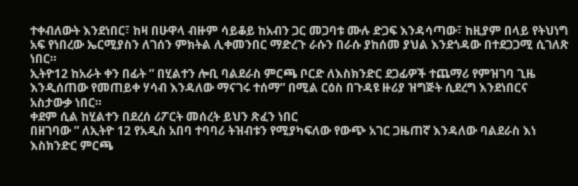ተቀብለውት እንደነበር፣ ከዛ በሁዋላ ብዙም ሳይቆይ ከአብን ጋር መጋባቱ ሙሉ ድጋፍ እንዳሳጣው፣ ከዚያም በላይ የትህነግ አፍ የነበረው ኤርሚያስን ለገሰን ምክትል ሊቀመንበር ማድረጉ ራሱን በራሱ ያከሰመ ያህል እንደጎዳው በተደጋጋሚ ሲገለጽ ነበር።
ኢትዮ12 ከአራት ቀን በፊት ” በሂልተን ሎቢ ባልደራስ ምርጫ ቦርድ ለእስክንድር ደጋፊዎች ተጨማሪ የምዝገባ ጊዜ እንዲሰጠው የመጠይቀ ሃሳብ እንዳለው ማናገሩ ተሰማ” በሚል ርዕስ በጉዳዩ ዙሪያ ዝግጅት ሲደረግ እንደነበርና አስታውቃ ነበር።
ቀደም ሲል ከሂልተን በደረሰ ሪፖርት መሰረት ይህን ጽፈን ነበር
በዘገባው ” ለኢትዮ 12 የአዲስ አበባ ተባባሪ ትዝብቱን የሚያካፍለው የውጭ አገር ጋዜጠኛ እንዳለው ባልደራስ እነ እስክንድር ምርጫ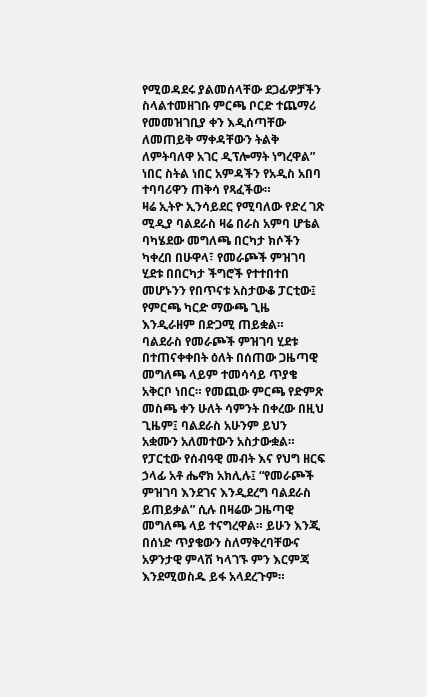የሚወዳደሩ ያልመሰላቸው ደጋፊዎቻችን ስላልተመዘገቡ ምርጫ ቦርድ ተጨማሪ የመመዝገቢያ ቀን እዲሰጣቸው ለመጠይቅ ማቀዳቸውን ትልቅ ለምትባለዋ አገር ዲፕሎማት ነግረዋል” ነበር ስትል ነበር አምዳችን የአዲስ አበባ ተባባሪዋን ጠቅሳ የጻፈችው።
ዛሬ ኢትዮ ኢንሳይደር የሚባለው የድረ ገጽ ሚዲያ ባልደራስ ዛሬ በራስ አምባ ሆቴል ባካሄደው መግለጫ በርካታ ክሶችን ካቀረበ በሁዋላ፣ የመራጮች ምዝገባ ሂደቱ በበርካታ ችግሮች የተተበተበ መሆኑንን የበጥናቱ አስታውቆ ፓርቲው፤ የምርጫ ካርድ ማውጫ ጊዜ እንዲራዘም በድጋሚ ጠይቋል።
ባልደራስ የመራጮች ምዝገባ ሂደቱ በተጠናቀቀበት ዕለት በሰጠው ጋዜጣዊ መግለጫ ላይም ተመሳሳይ ጥያቄ አቅርቦ ነበር። የመጪው ምርጫ የድምጽ መስጫ ቀን ሁለት ሳምንት በቀረው በዚህ ጊዜም፤ ባልደራስ አሁንም ይህን አቋሙን አለመተውን አስታውቋል። የፓርቲው የሰብዓዊ መብት እና የህግ ዘርፍ ኃላፊ አቶ ሔኖክ አክሊሉ፤ “የመራጮች ምዝገባ እንደገና እንዲደረግ ባልደራስ ይጠይቃል” ሲሉ በዛሬው ጋዜጣዊ መግለጫ ላይ ተናግረዋል። ይሁን እንጂ በሰነድ ጥያቄውን ስለማቅረባቸውና አዎንታዊ ምላሽ ካላገኙ ምን እርምጃ እንደሚወስዱ ይፋ አላደረጉም።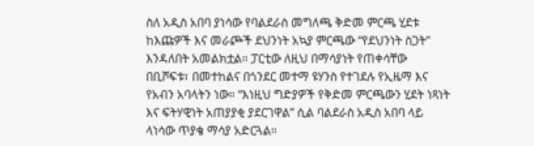ስለ አዲስ አበባ ያነሳው የባልደራስ መግለጫ ቅድመ ምርጫ ሂደቱ ከእጩዎች እና መራጮች ደህንነት አኳያ ምርጫው “የደህንነት ስጋት” እንዳለበት አመልክቷል። ፓርቲው ለዚህ በማሳያነት የጠቀሳቸው በቢሾፍቱ፣ በመተከልና በጎንደር መተማ ዩሃንስ የተገደሉ የኢዜማ እና የአብን አባላትን ነው። “እነዚህ ግድያዎች የቅድመ ምርጫውን ሂደት ነጻነት እና ፍትሃዊነት አጠያያቂ ያደርገዋል” ሲል ባልደራስ አዲስ አበባ ላይ ላነሳው ጥያቄ ማሳያ አድርጓል።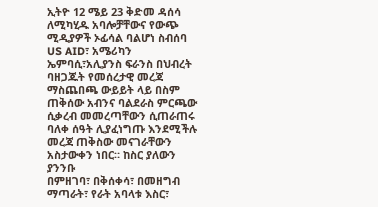ኢትዮ 12 ሜይ 23 ቅድመ ዳሰሳ ለሚካሂዱ አባሎቻቸውና የውጭ ሚዲያዎች ኦፊሳል ባልሆነ ስብሰባ US AID፣ አሜሪካን ኤምባሲ፣አሊያንስ ፍራንስ በህብረት ባዘጋጁት የመሰረታዊ መረጃ ማስጨበጫ ውይይት ላይ በስም ጠቅሰው አብንና ባልደራስ ምርጫው ሲቃረብ መመረጣቸውን ሲጠራጠሩ ባለቀ ሰዓት ሊያፈነግጡ እንደሚችሉ መረጃ ጠቅስው መናገራቸውን አስታውቀን ነበር። ከስር ያለውን ያንንቡ
በምዘገባ፣ በቅሰቀሳ፣ በመዘግብ ማጣራት፣ የራት አባላቱ እስር፣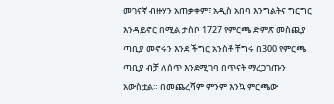መገናኛ ብዙሃን አጠቃቀም፣ አዲስ አበባ እንግልትና ግርግር እንዳይኖር በሚል ታስቦ 1727 የምርጫ ድምጽ መስጪያ ጣቢያ መኖሩን እንደ ችግር አንስቶ ቸግሩ በ300 የምርጫ ጣቢያ ብቻ ለሰጥ እንደሚገባ በጥናት ማረጋገጡን አውስቷል። በመጨረሻም ምንም እንኳ ምርጫው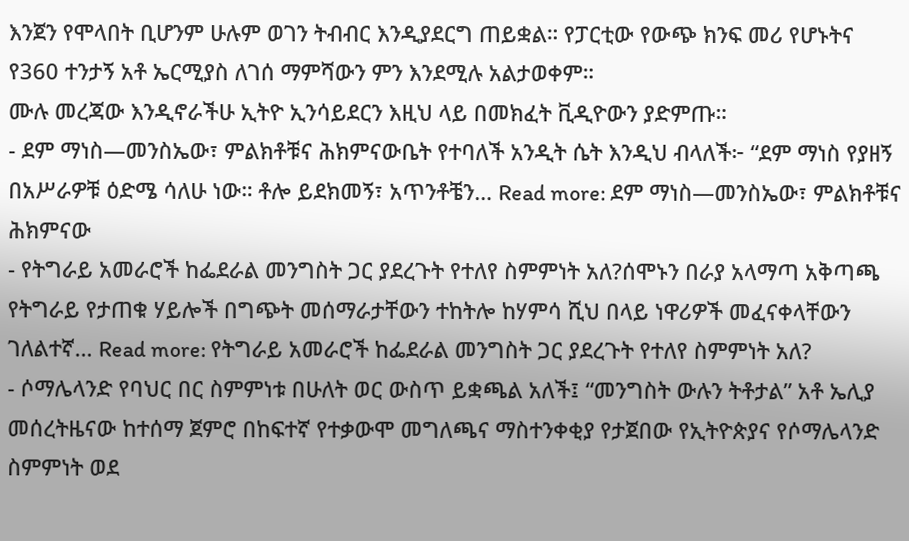እንጀን የሞላበት ቢሆንም ሁሉም ወገን ትብብር እንዲያደርግ ጠይቋል። የፓርቲው የውጭ ክንፍ መሪ የሆኑትና የ360 ተንታኝ አቶ ኤርሚያስ ለገሰ ማምሻውን ምን እንደሚሉ አልታወቀም።
ሙሉ መረጃው እንዲኖራችሁ ኢትዮ ኢንሳይደርን እዚህ ላይ በመክፈት ቪዲዮውን ያድምጡ።
- ደም ማነስ—መንስኤው፣ ምልክቶቹና ሕክምናውቤት የተባለች አንዲት ሴት እንዲህ ብላለች፦ “ደም ማነስ የያዘኝ በአሥራዎቹ ዕድሜ ሳለሁ ነው። ቶሎ ይደክመኝ፣ አጥንቶቼን… Read more: ደም ማነስ—መንስኤው፣ ምልክቶቹና ሕክምናው
- የትግራይ አመራሮች ከፌደራል መንግስት ጋር ያደረጉት የተለየ ስምምነት አለ?ሰሞኑን በራያ አላማጣ አቅጣጫ የትግራይ የታጠቁ ሃይሎች በግጭት መሰማራታቸውን ተከትሎ ከሃምሳ ሺህ በላይ ነዋሪዎች መፈናቀላቸውን ገለልተኛ… Read more: የትግራይ አመራሮች ከፌደራል መንግስት ጋር ያደረጉት የተለየ ስምምነት አለ?
- ሶማሌላንድ የባህር በር ስምምነቱ በሁለት ወር ውስጥ ይቋጫል አለች፤ “መንግስት ውሉን ትቶታል” አቶ ኤሊያ መሰረትዜናው ከተሰማ ጀምሮ በከፍተኛ የተቃውሞ መግለጫና ማስተንቀቂያ የታጀበው የኢትዮጵያና የሶማሌላንድ ስምምነት ወደ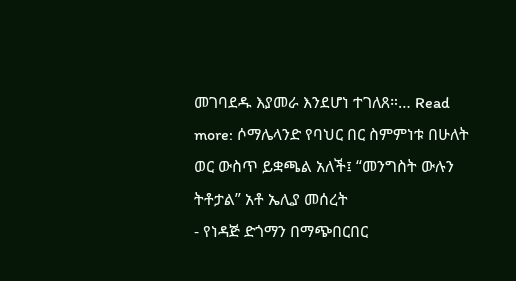መገባደዱ እያመራ እንደሆነ ተገለጸ።… Read more: ሶማሌላንድ የባህር በር ስምምነቱ በሁለት ወር ውስጥ ይቋጫል አለች፤ “መንግስት ውሉን ትቶታል” አቶ ኤሊያ መሰረት
- የነዳጅ ድጎማን በማጭበርበር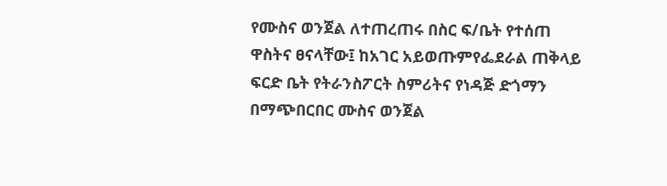የሙስና ወንጀል ለተጠረጠሩ በስር ፍ/ቤት የተሰጠ ዋስትና ፀናላቸው፤ ከአገር አይወጡምየፌደራል ጠቅላይ ፍርድ ቤት የትራንስፖርት ስምሪትና የነዳጅ ድጎማን በማጭበርበር ሙስና ወንጀል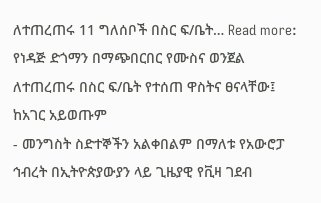ለተጠረጠሩ 11 ግለሰቦች በስር ፍ/ቤት… Read more: የነዳጅ ድጎማን በማጭበርበር የሙስና ወንጀል ለተጠረጠሩ በስር ፍ/ቤት የተሰጠ ዋስትና ፀናላቸው፤ ከአገር አይወጡም
- መንግስት ስድተኞችን አልቀበልም በማለቱ የአውሮፓ ኅብረት በኢትዮጵያውያን ላይ ጊዜያዊ የቪዛ ገደብ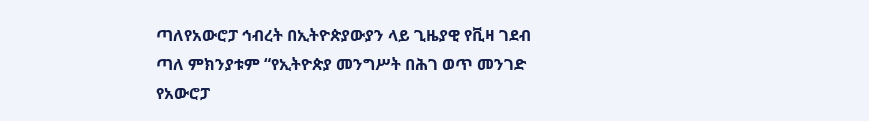ጣለየአውሮፓ ኅብረት በኢትዮጵያውያን ላይ ጊዜያዊ የቪዛ ገደብ ጣለ ምክንያቱም “የኢትዮጵያ መንግሥት በሕገ ወጥ መንገድ የአውሮፓ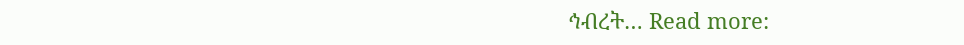ኅብረት… Read more: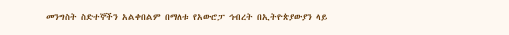መንግስት ስድተኞችን አልቀበልም በማለቱ የአውሮፓ ኅብረት በኢትዮጵያውያን ላይ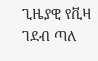ጊዜያዊ የቪዛ ገደብ ጣለ